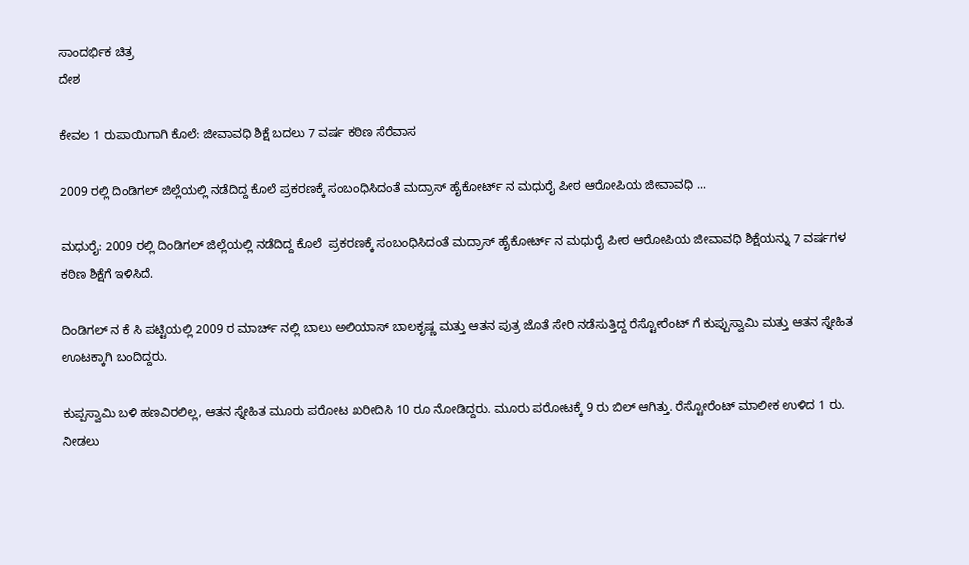ಸಾಂದರ್ಭಿಕ ಚಿತ್ರ
ದೇಶ

ಕೇವಲ 1 ರುಪಾಯಿಗಾಗಿ ಕೊಲೆ: ಜೀವಾವಧಿ ಶಿಕ್ಷೆ ಬದಲು 7 ವರ್ಷ ಕಠಿಣ ಸೆರೆವಾಸ

2009 ರಲ್ಲಿ ದಿಂಡಿಗಲ್ ಜಿಲ್ಲೆಯಲ್ಲಿ ನಡೆದಿದ್ದ ಕೊಲೆ ಪ್ರಕರಣಕ್ಕೆ ಸಂಬಂಧಿಸಿದಂತೆ ಮದ್ರಾಸ್ ಹೈಕೋರ್ಟ್ ನ ಮಧುರೈ ಪೀಠ ಆರೋಪಿಯ ಜೀವಾವಧಿ ...

ಮಧುರೈ: 2009 ರಲ್ಲಿ ದಿಂಡಿಗಲ್ ಜಿಲ್ಲೆಯಲ್ಲಿ ನಡೆದಿದ್ದ ಕೊಲೆ  ಪ್ರಕರಣಕ್ಕೆ ಸಂಬಂಧಿಸಿದಂತೆ ಮದ್ರಾಸ್ ಹೈಕೋರ್ಟ್ ನ ಮಧುರೈ ಪೀಠ ಆರೋಪಿಯ ಜೀವಾವಧಿ ಶಿಕ್ಷೆಯನ್ನು 7 ವರ್ಷಗಳ ಕಠಿಣ ಶಿಕ್ಷೆಗೆ ಇಳಿಸಿದೆ.

ದಿಂಡಿಗಲ್ ನ ಕೆ ಸಿ ಪಟ್ಟಿಯಲ್ಲಿ 2009 ರ ಮಾರ್ಚ್ ನಲ್ಲಿ ಬಾಲು ಅಲಿಯಾಸ್ ಬಾಲಕೃಷ್ಣ ಮತ್ತು ಆತನ ಪುತ್ರ ಜೊತೆ ಸೇರಿ ನಡೆಸುತ್ತಿದ್ದ ರೆಸ್ಟೋರೆಂಟ್ ಗೆ ಕುಪ್ಪುಸ್ವಾಮಿ ಮತ್ತು ಆತನ ಸ್ನೇಹಿತ ಊಟಕ್ಕಾಗಿ ಬಂದಿದ್ದರು.

ಕುಪ್ಪಸ್ವಾಮಿ ಬಳಿ ಹಣವಿರಲಿಲ್ಲ, ಆತನ ಸ್ನೇಹಿತ ಮೂರು ಪರೋಟ ಖರೀದಿಸಿ 10 ರೂ ನೋಡಿದ್ದರು. ಮೂರು ಪರೋಟಕ್ಕೆ 9 ರು ಬಿಲ್ ಆಗಿತ್ತು. ರೆಸ್ಟೋರೆಂಟ್ ಮಾಲೀಕ ಉಳಿದ 1 ರು. ನೀಡಲು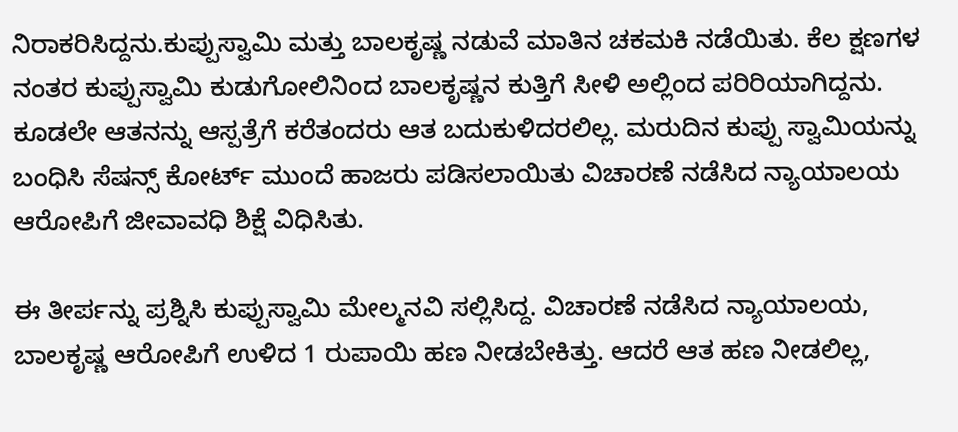ನಿರಾಕರಿಸಿದ್ದನು.ಕುಪ್ಪುಸ್ವಾಮಿ ಮತ್ತು ಬಾಲಕೃಷ್ಣ ನಡುವೆ ಮಾತಿನ ಚಕಮಕಿ ನಡೆಯಿತು. ಕೆಲ ಕ್ಷಣಗಳ ನಂತರ ಕುಪ್ಪುಸ್ವಾಮಿ ಕುಡುಗೋಲಿನಿಂದ ಬಾಲಕೃಷ್ಣನ ಕುತ್ತಿಗೆ ಸೀಳಿ ಅಲ್ಲಿಂದ ಪರಿರಿಯಾಗಿದ್ದನು. ಕೂಡಲೇ ಆತನನ್ನು ಆಸ್ಪತ್ರೆಗೆ ಕರೆತಂದರು ಆತ ಬದುಕುಳಿದರಲಿಲ್ಲ. ಮರುದಿನ ಕುಪ್ಪು ಸ್ವಾಮಿಯನ್ನು ಬಂಧಿಸಿ ಸೆಷನ್ಸ್ ಕೋರ್ಟ್ ಮುಂದೆ ಹಾಜರು ಪಡಿಸಲಾಯಿತು ವಿಚಾರಣೆ ನಡೆಸಿದ ನ್ಯಾಯಾಲಯ ಆರೋಪಿಗೆ ಜೀವಾವಧಿ ಶಿಕ್ಷೆ ವಿಧಿಸಿತು.

ಈ ತೀರ್ಪನ್ನು ಪ್ರಶ್ನಿಸಿ ಕುಪ್ಪುಸ್ವಾಮಿ ಮೇಲ್ಮನವಿ ಸಲ್ಲಿಸಿದ್ದ. ವಿಚಾರಣೆ ನಡೆಸಿದ ನ್ಯಾಯಾಲಯ, ಬಾಲಕೃಷ್ಣ ಆರೋಪಿಗೆ ಉಳಿದ 1 ರುಪಾಯಿ ಹಣ ನೀಡಬೇಕಿತ್ತು. ಆದರೆ ಆತ ಹಣ ನೀಡಲಿಲ್ಲ,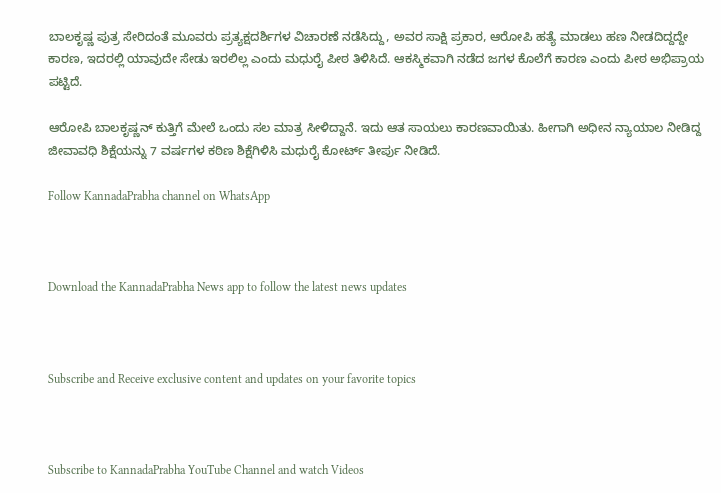ಬಾಲಕೃಷ್ಣ ಪುತ್ರ ಸೇರಿದಂತೆ ಮೂವರು ಪ್ರತ್ಯಕ್ಷದರ್ಶಿಗಳ ವಿಚಾರಣೆ ನಡೆಸಿದ್ದು, ಅವರ ಸಾಕ್ಷಿ ಪ್ರಕಾರ, ಆರೋಪಿ ಹತ್ಯೆ ಮಾಡಲು ಹಣ ನೀಡದಿದ್ದದ್ದೇ ಕಾರಣ, ಇದರಲ್ಲಿ ಯಾವುದೇ ಸೇಡು ಇರಲಿಲ್ಲ ಎಂದು ಮಧುರೈ ಪೀಠ ತಿಳಿಸಿದೆ. ಆಕಸ್ಮಿಕವಾಗಿ ನಡೆದ ಜಗಳ ಕೊಲೆಗೆ ಕಾರಣ ಎಂದು ಪೀಠ ಅಭಿಪ್ರಾಯ ಪಟ್ಟಿದೆ.

ಆರೋಪಿ ಬಾಲಕೃಷ್ಣನ್ ಕುತ್ತಿಗೆ ಮೇಲೆ ಒಂದು ಸಲ ಮಾತ್ರ ಸೀಳಿದ್ದಾನೆ. ಇದು ಆತ ಸಾಯಲು ಕಾರಣವಾಯಿತು. ಹೀಗಾಗಿ ಅಧೀನ ನ್ಯಾಯಾಲ ನೀಡಿದ್ದ  ಜೀವಾವಧಿ ಶಿಕ್ಷೆಯನ್ನು 7 ವರ್ಷಗಳ ಕಠಿಣ ಶಿಕ್ಷೆಗಿಳಿಸಿ ಮಧುರೈ ಕೋರ್ಟ್ ತೀರ್ಪು ನೀಡಿದೆ.

Follow KannadaPrabha channel on WhatsApp



Download the KannadaPrabha News app to follow the latest news updates



Subscribe and Receive exclusive content and updates on your favorite topics



Subscribe to KannadaPrabha YouTube Channel and watch Videos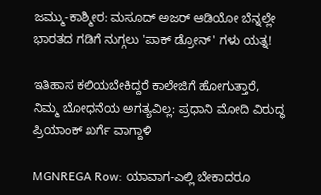ಜಮ್ಮು-ಕಾಶ್ಮೀರ: ಮಸೂದ್ ಅಜರ್ ಆಡಿಯೋ ಬೆನ್ನಲ್ಲೇ ಭಾರತದ ಗಡಿಗೆ ನುಗ್ಗಲು 'ಪಾಕ್ ಡ್ರೋನ್' ಗಳು ಯತ್ನ!

ಇತಿಹಾಸ ಕಲಿಯಬೇಕಿದ್ದರೆ ಕಾಲೇಜಿಗೆ ಹೋಗುತ್ತಾರೆ, ನಿಮ್ಮ ಬೋಧನೆಯ ಅಗತ್ಯವಿಲ್ಲ: ಪ್ರಧಾನಿ ಮೋದಿ ವಿರುದ್ಧ ಪ್ರಿಯಾಂಕ್ ಖರ್ಗೆ ವಾಗ್ದಾಳಿ

MGNREGA Row: ಯಾವಾಗ-ಎಲ್ಲಿ ಬೇಕಾದರೂ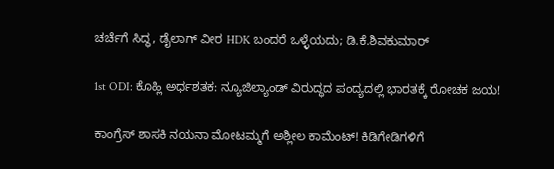ಚರ್ಚೆಗೆ ಸಿದ್ಧ, ಡೈಲಾಗ್‌ ವೀರ HDK ಬಂದರೆ ಒಳ್ಳೆಯದು; ಡಿ.ಕೆ.ಶಿವಕುಮಾರ್

1st ODI: ಕೊಹ್ಲಿ ಅರ್ಧಶತಕ: ನ್ಯೂಜಿಲ್ಯಾಂಡ್ ವಿರುದ್ಧದ ಪಂದ್ಯದಲ್ಲಿ ಭಾರತಕ್ಕೆ ರೋಚಕ ಜಯ!

ಕಾಂಗ್ರೆಸ್ ಶಾಸಕಿ ನಯನಾ ಮೋಟಮ್ಮಗೆ ಅಶ್ಲೀಲ ಕಾಮೆಂಟ್! ಕಿಡಿಗೇಡಿಗಳಿಗೆ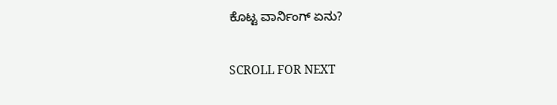ಕೊಟ್ಟ ವಾರ್ನಿಂಗ್ ಏನು?

SCROLL FOR NEXT